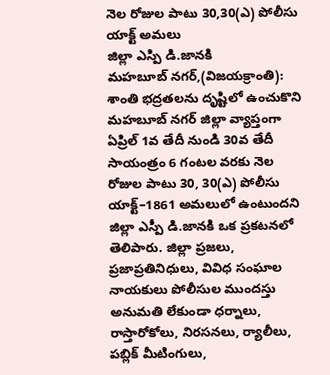నెల రోజుల పాటు 30,30(ఎ) పోలీసు యాక్ట్ అమలు
జిల్లా ఎస్పి డి.జానకి
మహబూబ్ నగర్,(విజయక్రాంతి): శాంతి భద్రతలను దృష్టిలో ఉంచుకొని మహబూబ్ నగర్ జిల్లా వ్యాప్తంగా ఏప్రిల్ 1వ తేదీ నుండి 30వ తేదీ సాయంత్రం 6 గంటల వరకు నెల రోజుల పాటు 30, 30(ఎ) పోలీసు యాక్ట్–1861 అమలులో ఉంటుందని జిల్లా ఎస్పీ డి.జానకి ఒక ప్రకటనలో తెలిపారు. జిల్లా ప్రజలు, ప్రజాప్రతినిధులు, వివిధ సంఘాల నాయకులు పోలీసుల ముందస్తు అనుమతి లేకుండా ధర్నాలు, రాస్తారోకోలు, నిరసనలు, ర్యాలీలు, పబ్లిక్ మీటింగులు,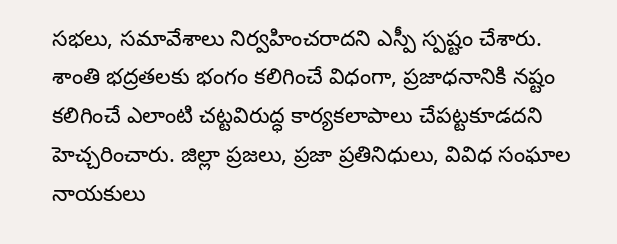సభలు, సమావేశాలు నిర్వహించరాదని ఎస్పీ స్పష్టం చేశారు.
శాంతి భద్రతలకు భంగం కలిగించే విధంగా, ప్రజాధనానికి నష్టం కలిగించే ఎలాంటి చట్టవిరుద్ధ కార్యకలాపాలు చేపట్టకూడదని హెచ్చరించారు. జిల్లా ప్రజలు, ప్రజా ప్రతినిధులు, వివిధ సంఘాల నాయకులు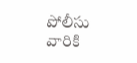పోలీసు వారికి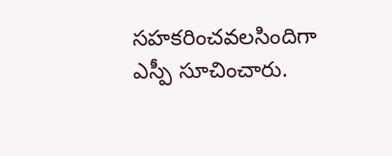సహకరించవలసిందిగా ఎస్పీ సూచించారు.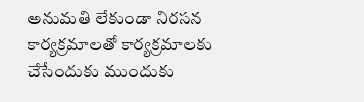అనుమతి లేకుండా నిరసన కార్యక్రమాలతో కార్యక్రమాలకు చేసేందుకు ముందుకు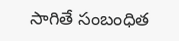సాగితే సంబంధిత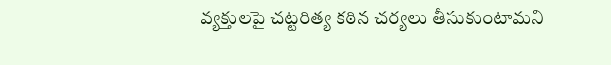వ్యక్తులపై చట్టరిత్య కఠిన చర్యలు తీసుకుంటామని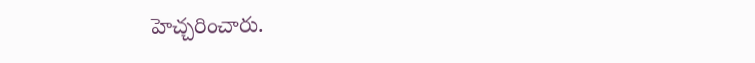హెచ్చరించారు.